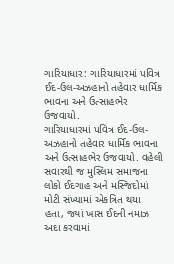ગારિયાધાર: ગારિયાધારમાં પવિત્ર ઈદ-ઉલ-અઝહાનો તહેવાર ધાર્મિક ભાવના અને ઉત્સાહભેર ઉજવાયો.
ગારિયાધારમાં પવિત્ર ઈદ-ઉલ-અઝહાનો તહેવાર ધાર્મિક ભાવના અને ઉત્સાહભેર ઉજવાયો. વહેલી સવારથી જ મુસ્લિમ સમાજના લોકો ઈદગાહ અને મસ્જિદોમાં મોટી સંખ્યામાં એકત્રિત થયા હતા, જ્યાં ખાસ ઈદની નમાઝ અદા કરવામાં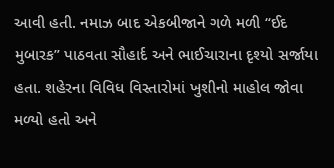આવી હતી. નમાઝ બાદ એકબીજાને ગળે મળી “ઈદ મુબારક” પાઠવતા સૌહાર્દ અને ભાઈચારાના દૃશ્યો સર્જાયા હતા. શહેરના વિવિધ વિસ્તારોમાં ખુશીનો માહોલ જોવા મળ્યો હતો અને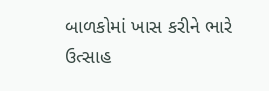બાળકોમાં ખાસ કરીને ભારે ઉત્સાહ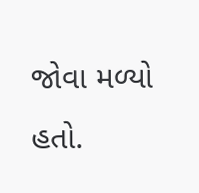જોવા મળ્યો હતો.